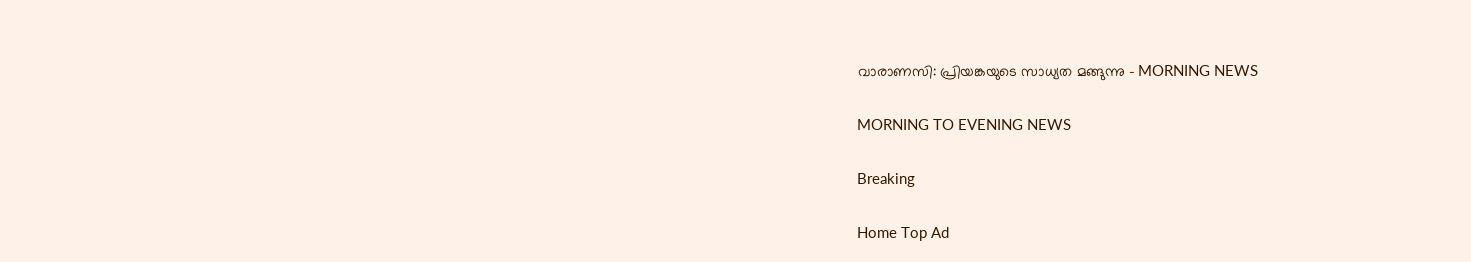വാരാണസി: പ്രിയങ്കയുടെ സാധ്യത മങ്ങുന്നു - MORNING NEWS

MORNING TO EVENING NEWS

Breaking

Home Top Ad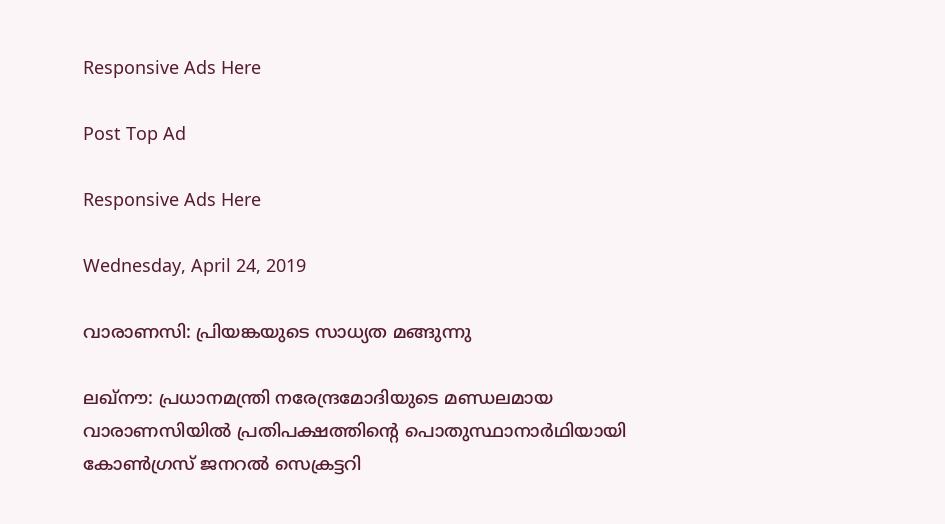Responsive Ads Here

Post Top Ad

Responsive Ads Here

Wednesday, April 24, 2019

വാരാണസി: പ്രിയങ്കയുടെ സാധ്യത മങ്ങുന്നു

ലഖ്നൗ: പ്രധാനമന്ത്രി നരേന്ദ്രമോദിയുടെ മണ്ഡലമായ വാരാണസിയിൽ പ്രതിപക്ഷത്തിന്റെ പൊതുസ്ഥാനാർഥിയായി കോൺഗ്രസ് ജനറൽ സെക്രട്ടറി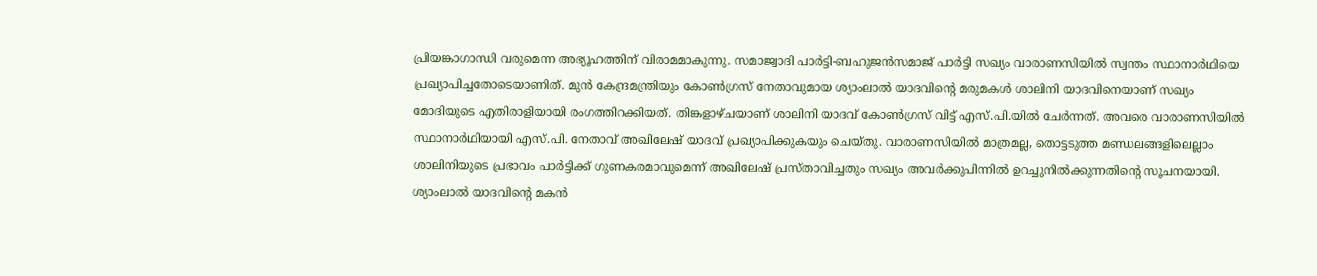പ്രിയങ്കാഗാന്ധി വരുമെന്ന അഭ്യൂഹത്തിന് വിരാമമാകുന്നു. സമാജ്വാദി പാർട്ടി-ബഹുജൻസമാജ് പാർട്ടി സഖ്യം വാരാണസിയിൽ സ്വന്തം സ്ഥാനാർഥിയെ പ്രഖ്യാപിച്ചതോടെയാണിത്. മുൻ കേന്ദ്രമന്ത്രിയും കോൺഗ്രസ് നേതാവുമായ ശ്യാംലാൽ യാദവിന്റെ മരുമകൾ ശാലിനി യാദവിനെയാണ് സഖ്യം മോദിയുടെ എതിരാളിയായി രംഗത്തിറക്കിയത്. തിങ്കളാഴ്ചയാണ് ശാലിനി യാദവ് കോൺഗ്രസ് വിട്ട് എസ്.പി.യിൽ ചേർന്നത്. അവരെ വാരാണസിയിൽ സ്ഥാനാർഥിയായി എസ്.പി. നേതാവ് അഖിലേഷ് യാദവ് പ്രഖ്യാപിക്കുകയും ചെയ്തു. വാരാണസിയിൽ മാത്രമല്ല, തൊട്ടടുത്ത മണ്ഡലങ്ങളിലെല്ലാം ശാലിനിയുടെ പ്രഭാവം പാർട്ടിക്ക് ഗുണകരമാവുമെന്ന് അഖിലേഷ് പ്രസ്താവിച്ചതും സഖ്യം അവർക്കുപിന്നിൽ ഉറച്ചുനിൽക്കുന്നതിന്റെ സൂചനയായി. ശ്യാംലാൽ യാദവിന്റെ മകൻ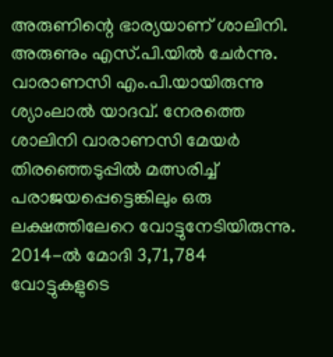അരുണിന്റെ ഭാര്യയാണ് ശാലിനി. അരുണും എസ്.പി.യിൽ ചേർന്നു. വാരാണസി എം.പി.യായിരുന്നു ശ്യാംലാൽ യാദവ്. നേരത്തെ ശാലിനി വാരാണസി മേയർ തിരഞ്ഞെടുപ്പിൽ മത്സരിച്ച് പരാജയപ്പെട്ടെങ്കിലും ഒരു ലക്ഷത്തിലേറെ വോട്ടുനേടിയിരുന്നു. 2014-ൽ മോദി 3,71,784 വോട്ടുകളുടെ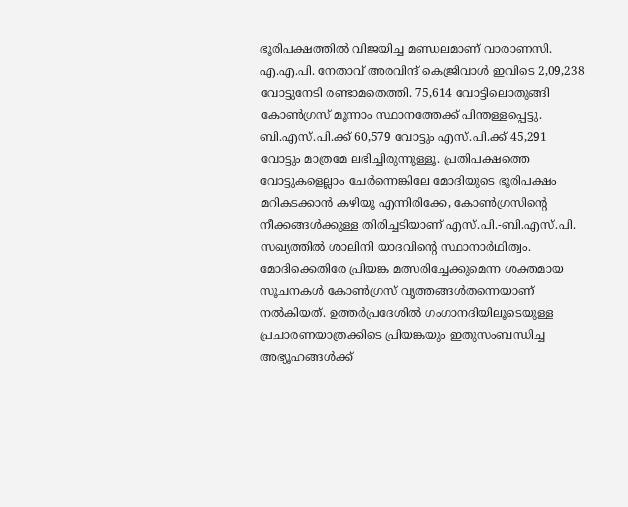ഭൂരിപക്ഷത്തിൽ വിജയിച്ച മണ്ഡലമാണ് വാരാണസി. എ.എ.പി. നേതാവ് അരവിന്ദ് കെജ്രിവാൾ ഇവിടെ 2,09,238 വോട്ടുനേടി രണ്ടാമതെത്തി. 75,614 വോട്ടിലൊതുങ്ങി കോൺഗ്രസ് മൂന്നാം സ്ഥാനത്തേക്ക് പിന്തള്ളപ്പെട്ടു. ബി.എസ്.പി.ക്ക് 60,579 വോട്ടും എസ്.പി.ക്ക് 45,291 വോട്ടും മാത്രമേ ലഭിച്ചിരുന്നുള്ളൂ. പ്രതിപക്ഷത്തെ വോട്ടുകളെല്ലാം ചേർന്നെങ്കിലേ മോദിയുടെ ഭൂരിപക്ഷം മറികടക്കാൻ കഴിയൂ എന്നിരിക്കേ, കോൺഗ്രസിന്റെ നീക്കങ്ങൾക്കുള്ള തിരിച്ചടിയാണ് എസ്.പി.-ബി.എസ്.പി. സഖ്യത്തിൽ ശാലിനി യാദവിന്റെ സ്ഥാനാർഥിത്വം. മോദിക്കെതിരേ പ്രിയങ്ക മത്സരിച്ചേക്കുമെന്ന ശക്തമായ സൂചനകൾ കോൺഗ്രസ് വൃത്തങ്ങൾതന്നെയാണ് നൽകിയത്. ഉത്തർപ്രദേശിൽ ഗംഗാനദിയിലൂടെയുള്ള പ്രചാരണയാത്രക്കിടെ പ്രിയങ്കയും ഇതുസംബന്ധിച്ച അഭ്യൂഹങ്ങൾക്ക്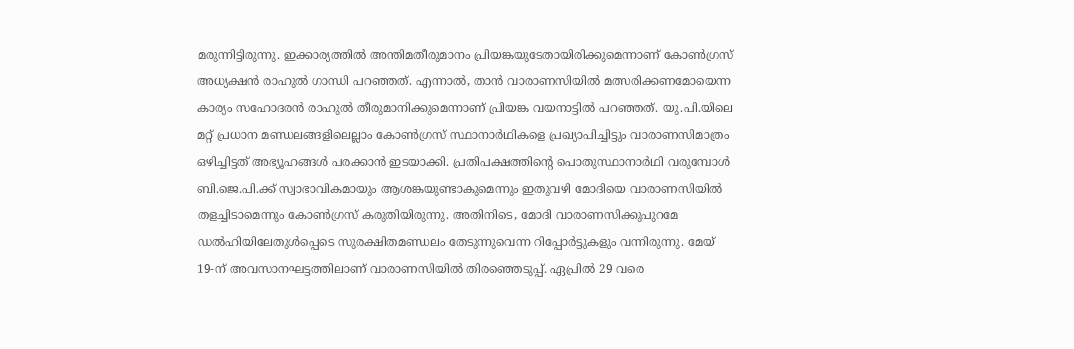മരുന്നിട്ടിരുന്നു. ഇക്കാര്യത്തിൽ അന്തിമതീരുമാനം പ്രിയങ്കയുടേതായിരിക്കുമെന്നാണ് കോൺഗ്രസ് അധ്യക്ഷൻ രാഹുൽ ഗാന്ധി പറഞ്ഞത്. എന്നാൽ, താൻ വാരാണസിയിൽ മത്സരിക്കണമോയെന്ന കാര്യം സഹോദരൻ രാഹുൽ തീരുമാനിക്കുമെന്നാണ് പ്രിയങ്ക വയനാട്ടിൽ പറഞ്ഞത്. യു.പി.യിലെ മറ്റ് പ്രധാന മണ്ഡലങ്ങളിലെല്ലാം കോൺഗ്രസ് സ്ഥാനാർഥികളെ പ്രഖ്യാപിച്ചിട്ടും വാരാണസിമാത്രം ഒഴിച്ചിട്ടത് അഭ്യൂഹങ്ങൾ പരക്കാൻ ഇടയാക്കി. പ്രതിപക്ഷത്തിന്റെ പൊതുസ്ഥാനാർഥി വരുമ്പോൾ ബി.ജെ.പി.ക്ക് സ്വാഭാവികമായും ആശങ്കയുണ്ടാകുമെന്നും ഇതുവഴി മോദിയെ വാരാണസിയിൽ തളച്ചിടാമെന്നും കോൺഗ്രസ് കരുതിയിരുന്നു. അതിനിടെ, മോദി വാരാണസിക്കുപുറമേ ഡൽഹിയിലേതുൾപ്പെടെ സുരക്ഷിതമണ്ഡലം തേടുന്നുവെന്ന റിപ്പോർട്ടുകളും വന്നിരുന്നു. മേയ് 19-ന് അവസാനഘട്ടത്തിലാണ് വാരാണസിയിൽ തിരഞ്ഞെടുപ്പ്. ഏപ്രിൽ 29 വരെ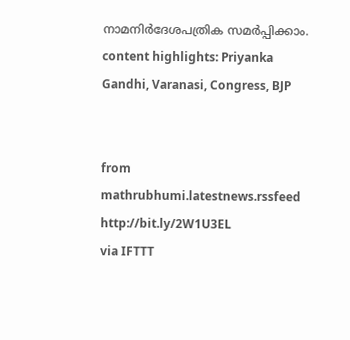നാമനിർദേശപത്രിക സമർപ്പിക്കാം. content highlights: Priyanka Gandhi, Varanasi, Congress, BJP


from mathrubhumi.latestnews.rssfeed http://bit.ly/2W1U3EL
via IFTTT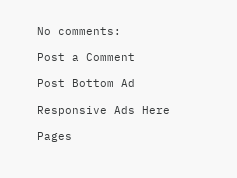No comments:

Post a Comment

Post Bottom Ad

Responsive Ads Here

Pages